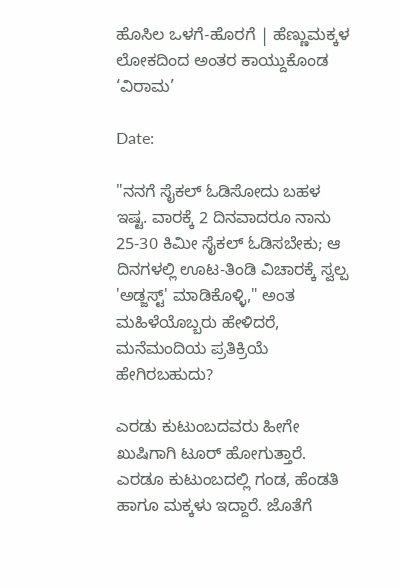ಹೊಸಿಲ ಒಳಗೆ-ಹೊರಗೆ | ಹೆಣ್ಣುಮಕ್ಕಳ ಲೋಕದಿಂದ ಅಂತರ ಕಾಯ್ದುಕೊಂಡ ‘ವಿರಾಮ’

Date:

"ನನಗೆ ಸೈಕಲ್ ಓಡಿಸೋದು ಬಹಳ ಇಷ್ಟ. ವಾರಕ್ಕೆ 2 ದಿನವಾದರೂ ನಾನು 25-30 ಕಿಮೀ ಸೈಕಲ್ ಓಡಿಸಬೇಕು; ಆ ದಿನಗಳಲ್ಲಿ ಊಟ-ತಿಂಡಿ ವಿಚಾರಕ್ಕೆ ಸ್ವಲ್ಪ 'ಅಡ್ಜಸ್ಟ್' ಮಾಡಿಕೊಳ್ಳಿ," ಅಂತ ಮಹಿಳೆಯೊಬ್ಬರು ಹೇಳಿದರೆ, ಮನೆಮಂದಿಯ ಪ್ರತಿಕ್ರಿಯೆ ಹೇಗಿರಬಹುದು?

ಎರಡು ಕುಟುಂಬದವರು ಹೀಗೇ ಖುಷಿಗಾಗಿ ಟೂರ್ ಹೋಗುತ್ತಾರೆ. ಎರಡೂ ಕುಟುಂಬದಲ್ಲಿ ಗಂಡ, ಹೆಂಡತಿ ಹಾಗೂ ಮಕ್ಕಳು ಇದ್ದಾರೆ. ಜೊತೆಗೆ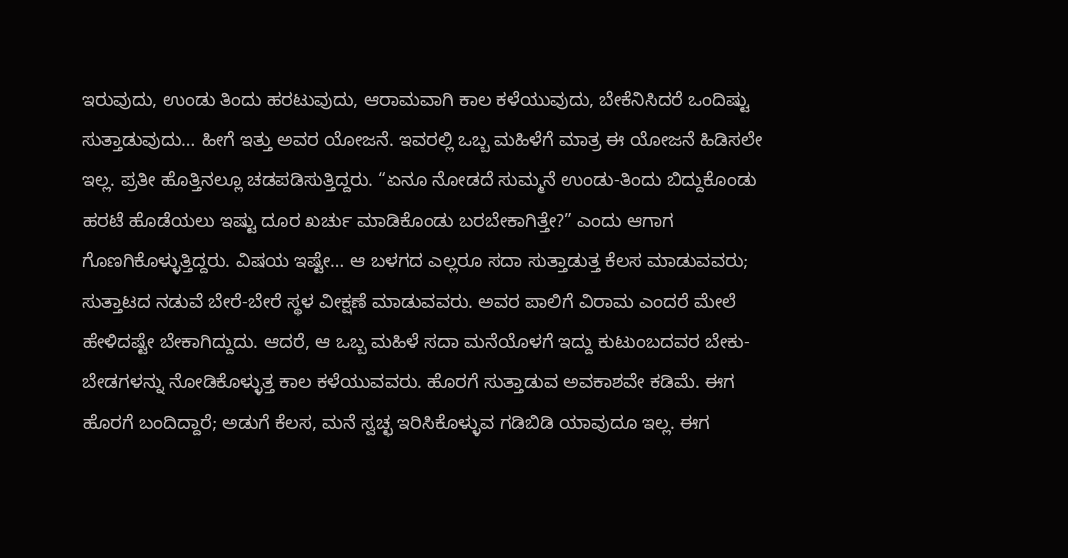ಇರುವುದು, ಉಂಡು ತಿಂದು ಹರಟುವುದು, ಆರಾಮವಾಗಿ ಕಾಲ ಕಳೆಯುವುದು, ಬೇಕೆನಿಸಿದರೆ ಒಂದಿಷ್ಟು ಸುತ್ತಾಡುವುದು… ಹೀಗೆ ಇತ್ತು ಅವರ ಯೋಜನೆ. ಇವರಲ್ಲಿ ಒಬ್ಬ ಮಹಿಳೆಗೆ ಮಾತ್ರ ಈ ಯೋಜನೆ ಹಿಡಿಸಲೇ ಇಲ್ಲ. ಪ್ರತೀ ಹೊತ್ತಿನಲ್ಲೂ ಚಡಪಡಿಸುತ್ತಿದ್ದರು. “ಏನೂ ನೋಡದೆ ಸುಮ್ಮನೆ ಉಂಡು-ತಿಂದು ಬಿದ್ದುಕೊಂಡು ಹರಟೆ ಹೊಡೆಯಲು ಇಷ್ಟು ದೂರ ಖರ್ಚು ಮಾಡಿಕೊಂಡು ಬರಬೇಕಾಗಿತ್ತೇ?” ಎಂದು ಆಗಾಗ ಗೊಣಗಿಕೊಳ್ಳುತ್ತಿದ್ದರು. ವಿಷಯ ಇಷ್ಟೇ… ಆ ಬಳಗದ ಎಲ್ಲರೂ ಸದಾ ಸುತ್ತಾಡುತ್ತ ಕೆಲಸ ಮಾಡುವವರು; ಸುತ್ತಾಟದ ನಡುವೆ ಬೇರೆ-ಬೇರೆ ಸ್ಥಳ ವೀಕ್ಷಣೆ ಮಾಡುವವರು. ಅವರ ಪಾಲಿಗೆ ವಿರಾಮ ಎಂದರೆ ಮೇಲೆ ಹೇಳಿದಷ್ಟೇ ಬೇಕಾಗಿದ್ದುದು. ಆದರೆ, ಆ ಒಬ್ಬ ಮಹಿಳೆ ಸದಾ ಮನೆಯೊಳಗೆ ಇದ್ದು ಕುಟುಂಬದವರ ಬೇಕು-ಬೇಡಗಳನ್ನು ನೋಡಿಕೊಳ್ಳುತ್ತ ಕಾಲ ಕಳೆಯುವವರು. ಹೊರಗೆ ಸುತ್ತಾಡುವ ಅವಕಾಶವೇ ಕಡಿಮೆ. ಈಗ ಹೊರಗೆ ಬಂದಿದ್ದಾರೆ; ಅಡುಗೆ ಕೆಲಸ, ಮನೆ ಸ್ವಚ್ಛ ಇರಿಸಿಕೊಳ್ಳುವ ಗಡಿಬಿಡಿ ಯಾವುದೂ ಇಲ್ಲ. ಈಗ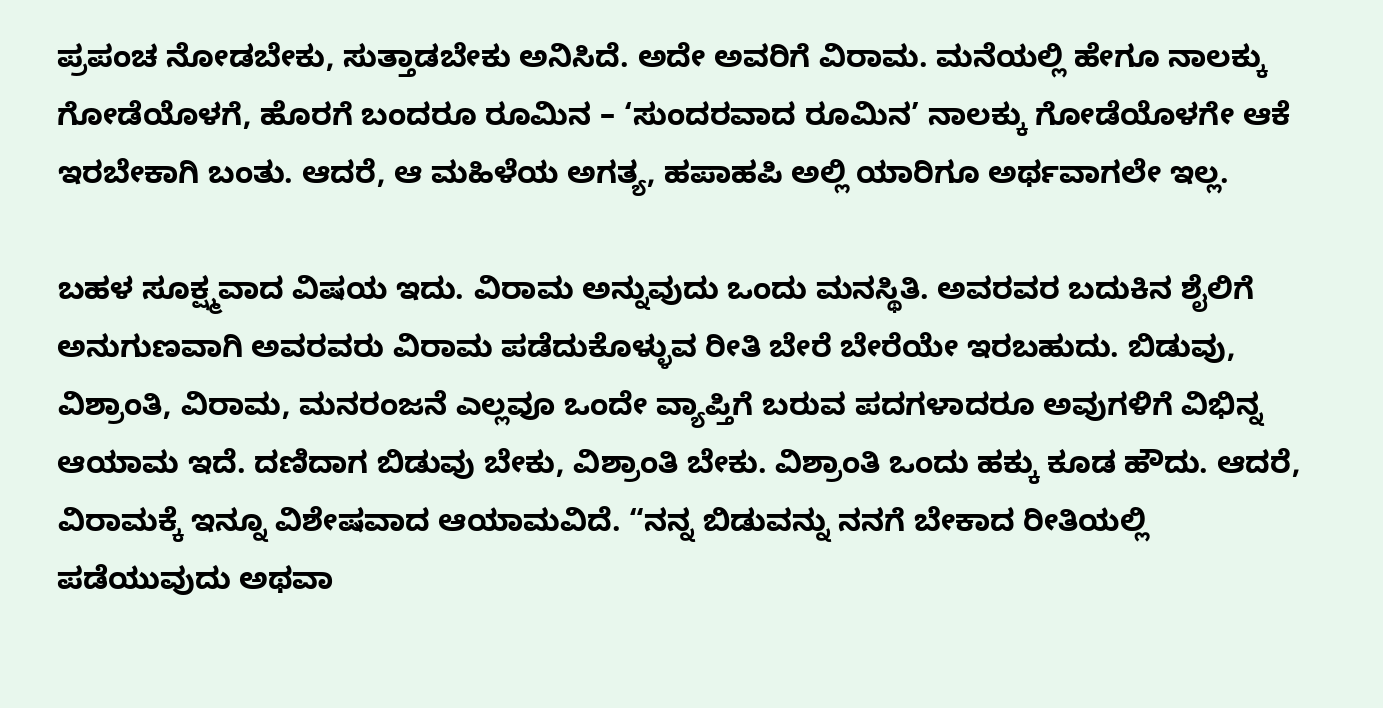ಪ್ರಪಂಚ ನೋಡಬೇಕು, ಸುತ್ತಾಡಬೇಕು ಅನಿಸಿದೆ. ಅದೇ ಅವರಿಗೆ ವಿರಾಮ. ಮನೆಯಲ್ಲಿ ಹೇಗೂ ನಾಲಕ್ಕು ಗೋಡೆಯೊಳಗೆ, ಹೊರಗೆ ಬಂದರೂ ರೂಮಿನ – ‘ಸುಂದರವಾದ ರೂಮಿನ’ ನಾಲಕ್ಕು ಗೋಡೆಯೊಳಗೇ ಆಕೆ ಇರಬೇಕಾಗಿ ಬಂತು. ಆದರೆ, ಆ ಮಹಿಳೆಯ ಅಗತ್ಯ, ಹಪಾಹಪಿ ಅಲ್ಲಿ ಯಾರಿಗೂ ಅರ್ಥವಾಗಲೇ ಇಲ್ಲ.

ಬಹಳ ಸೂಕ್ಷ್ಮವಾದ ವಿಷಯ ಇದು. ವಿರಾಮ ಅನ್ನುವುದು ಒಂದು ಮನಸ್ಥಿತಿ. ಅವರವರ ಬದುಕಿನ ಶೈಲಿಗೆ ಅನುಗುಣವಾಗಿ ಅವರವರು ವಿರಾಮ ಪಡೆದುಕೊಳ್ಳುವ ರೀತಿ ಬೇರೆ ಬೇರೆಯೇ ಇರಬಹುದು. ಬಿಡುವು, ವಿಶ್ರಾಂತಿ, ವಿರಾಮ, ಮನರಂಜನೆ ಎಲ್ಲವೂ ಒಂದೇ ವ್ಯಾಪ್ತಿಗೆ ಬರುವ ಪದಗಳಾದರೂ ಅವುಗಳಿಗೆ ವಿಭಿನ್ನ ಆಯಾಮ ಇದೆ. ದಣಿದಾಗ ಬಿಡುವು ಬೇಕು, ವಿಶ್ರಾಂತಿ ಬೇಕು. ವಿಶ್ರಾಂತಿ ಒಂದು ಹಕ್ಕು ಕೂಡ ಹೌದು. ಆದರೆ, ವಿರಾಮಕ್ಕೆ ಇನ್ನೂ ವಿಶೇಷವಾದ ಆಯಾಮವಿದೆ. “ನನ್ನ ಬಿಡುವನ್ನು ನನಗೆ ಬೇಕಾದ ರೀತಿಯಲ್ಲಿ ಪಡೆಯುವುದು ಅಥವಾ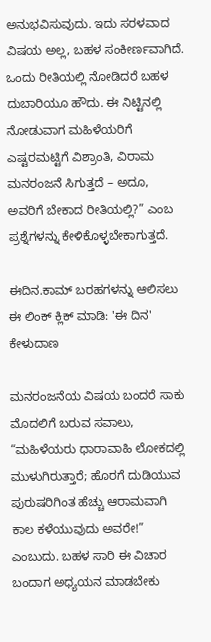ಅನುಭವಿಸುವುದು. ಇದು ಸರಳವಾದ ವಿಷಯ ಅಲ್ಲ, ಬಹಳ ಸಂಕೀರ್ಣವಾಗಿದೆ. ಒಂದು ರೀತಿಯಲ್ಲಿ ನೋಡಿದರೆ ಬಹಳ ದುಬಾರಿಯೂ ಹೌದು. ಈ ನಿಟ್ಟಿನಲ್ಲಿ ನೋಡುವಾಗ ಮಹಿಳೆಯರಿಗೆ ಎಷ್ಟರಮಟ್ಟಿಗೆ ವಿಶ್ರಾಂತಿ, ವಿರಾಮ ಮನರಂಜನೆ ಸಿಗುತ್ತದೆ – ಅದೂ, ಅವರಿಗೆ ಬೇಕಾದ ರೀತಿಯಲ್ಲಿ?” ಎಂಬ ಪ್ರಶ್ನೆಗಳನ್ನು ಕೇಳಿಕೊಳ್ಳಬೇಕಾಗುತ್ತದೆ.

ಈದಿನ.ಕಾಮ್ ಬರಹಗಳನ್ನು ಆಲಿಸಲು ಈ ಲಿಂಕ್ ಕ್ಲಿಕ್ ಮಾಡಿ: 'ಈ ದಿನ' ಕೇಳುದಾಣ

ಮನರಂಜನೆಯ ವಿಷಯ ಬಂದರೆ ಸಾಕು ಮೊದಲಿಗೆ ಬರುವ ಸವಾಲು, “ಮಹಿಳೆಯರು ಧಾರಾವಾಹಿ ಲೋಕದಲ್ಲಿ ಮುಳುಗಿರುತ್ತಾರೆ; ಹೊರಗೆ ದುಡಿಯುವ ಪುರುಷರಿಗಿಂತ ಹೆಚ್ಚು ಆರಾಮವಾಗಿ ಕಾಲ ಕಳೆಯುವುದು ಅವರೇ!” ಎಂಬುದು. ಬಹಳ ಸಾರಿ ಈ ವಿಚಾರ ಬಂದಾಗ ಅಧ್ಯಯನ ಮಾಡಬೇಕು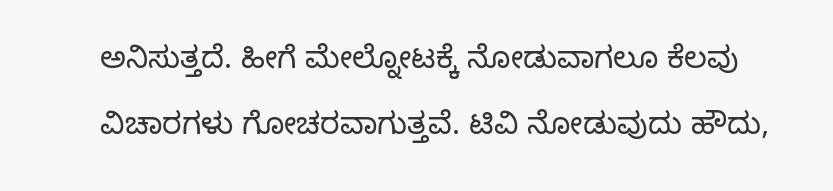ಅನಿಸುತ್ತದೆ. ಹೀಗೆ ಮೇಲ್ನೋಟಕ್ಕೆ ನೋಡುವಾಗಲೂ ಕೆಲವು ವಿಚಾರಗಳು ಗೋಚರವಾಗುತ್ತವೆ. ಟಿವಿ ನೋಡುವುದು ಹೌದು,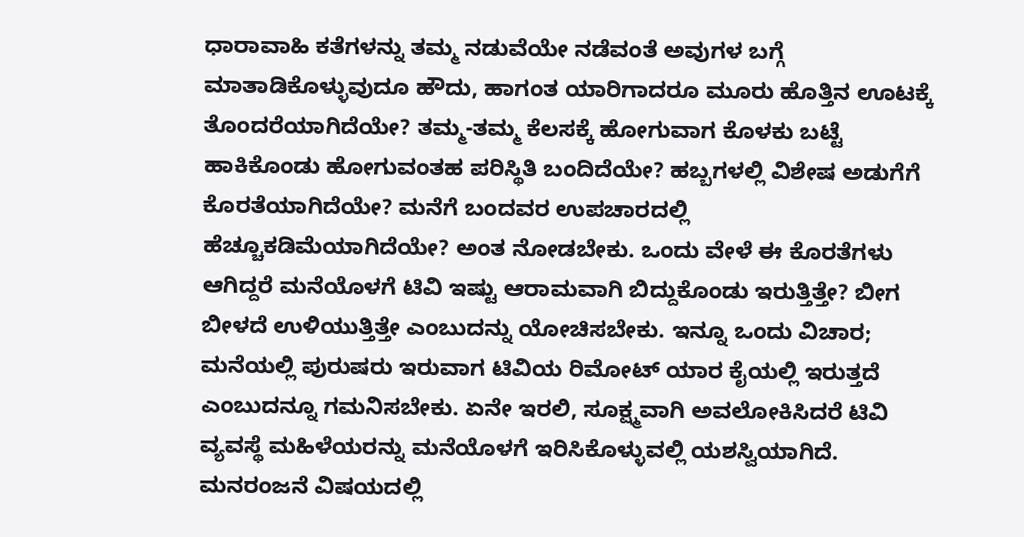ಧಾರಾವಾಹಿ ಕತೆಗಳನ್ನು ತಮ್ಮ ನಡುವೆಯೇ ನಡೆವಂತೆ ಅವುಗಳ ಬಗ್ಗೆ ಮಾತಾಡಿಕೊಳ್ಳುವುದೂ ಹೌದು, ಹಾಗಂತ ಯಾರಿಗಾದರೂ ಮೂರು ಹೊತ್ತಿನ ಊಟಕ್ಕೆ ತೊಂದರೆಯಾಗಿದೆಯೇ? ತಮ್ಮ-ತಮ್ಮ ಕೆಲಸಕ್ಕೆ ಹೋಗುವಾಗ ಕೊಳಕು ಬಟ್ಟೆ ಹಾಕಿಕೊಂಡು ಹೋಗುವಂತಹ ಪರಿಸ್ಥಿತಿ ಬಂದಿದೆಯೇ? ಹಬ್ಬಗಳಲ್ಲಿ ವಿಶೇಷ ಅಡುಗೆಗೆ ಕೊರತೆಯಾಗಿದೆಯೇ? ಮನೆಗೆ ಬಂದವರ ಉಪಚಾರದಲ್ಲಿ ಹೆಚ್ಚೂಕಡಿಮೆಯಾಗಿದೆಯೇ? ಅಂತ ನೋಡಬೇಕು. ಒಂದು ವೇಳೆ ಈ ಕೊರತೆಗಳು ಆಗಿದ್ದರೆ ಮನೆಯೊಳಗೆ ಟಿವಿ ಇಷ್ಟು ಆರಾಮವಾಗಿ ಬಿದ್ದುಕೊಂಡು ಇರುತ್ತಿತ್ತೇ? ಬೀಗ ಬೀಳದೆ ಉಳಿಯುತ್ತಿತ್ತೇ ಎಂಬುದನ್ನು ಯೋಚಿಸಬೇಕು. ಇನ್ನೂ ಒಂದು ವಿಚಾರ; ಮನೆಯಲ್ಲಿ ಪುರುಷರು ಇರುವಾಗ ಟಿವಿಯ ರಿಮೋಟ್ ಯಾರ ಕೈಯಲ್ಲಿ ಇರುತ್ತದೆ ಎಂಬುದನ್ನೂ ಗಮನಿಸಬೇಕು. ಏನೇ ಇರಲಿ, ಸೂಕ್ಷ್ಮವಾಗಿ ಅವಲೋಕಿಸಿದರೆ ಟಿವಿ ವ್ಯವಸ್ಥೆ ಮಹಿಳೆಯರನ್ನು ಮನೆಯೊಳಗೆ ಇರಿಸಿಕೊಳ್ಳುವಲ್ಲಿ ಯಶಸ್ವಿಯಾಗಿದೆ. ಮನರಂಜನೆ ವಿಷಯದಲ್ಲಿ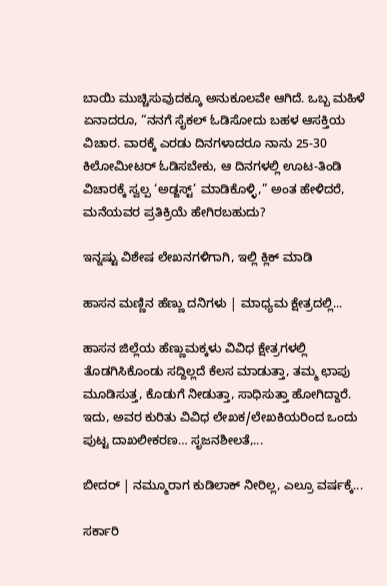ಬಾಯಿ ಮುಚ್ಚಿಸುವುದಕ್ಕೂ ಅನುಕೂಲವೇ ಆಗಿದೆ. ಒಬ್ಬ ಮಹಿಳೆ ಏನಾದರೂ, “ನನಗೆ ಸೈಕಲ್ ಓಡಿಸೋದು ಬಹಳ ಆಸಕ್ತಿಯ ವಿಚಾರ. ವಾರಕ್ಕೆ ಎರಡು ದಿನಗಳಾದರೂ ನಾನು 25-30 ಕಿಲೋಮೀಟರ್ ಓಡಿಸಬೇಕು, ಆ ದಿನಗಳಲ್ಲಿ ಊಟ-ತಿಂಡಿ ವಿಚಾರಕ್ಕೆ ಸ್ವಲ್ಪ ‘ಅಡ್ಜಸ್ಟ್’ ಮಾಡಿಕೊಳ್ಳಿ,” ಅಂತ ಹೇಳಿದರೆ, ಮನೆಯವರ ಪ್ರತಿಕ್ರಿಯೆ ಹೇಗಿರಬಹುದು?

ಇನ್ನಷ್ಟು ವಿಶೇಷ ಲೇಖನಗಳಿಗಾಗಿ, ಇಲ್ಲಿ ಕ್ಲಿಕ್ ಮಾಡಿ

ಹಾಸನ ಮಣ್ಣಿನ ಹೆಣ್ಣು ದನಿಗಳು | ಮಾಧ್ಯಮ ಕ್ಷೇತ್ರದಲ್ಲಿ...

ಹಾಸನ ಜಿಲ್ಲೆಯ ಹೆಣ್ಣುಮಕ್ಕಳು ವಿವಿಧ ಕ್ಷೇತ್ರಗಳಲ್ಲಿ ತೊಡಗಿಸಿಕೊಂಡು ಸದ್ದಿಲ್ಲದೆ ಕೆಲಸ ಮಾಡುತ್ತಾ, ತಮ್ಮ ಛಾಪು ಮೂಡಿಸುತ್ತ, ಕೊಡುಗೆ ನೀಡುತ್ತಾ, ಸಾಧಿಸುತ್ತಾ ಹೋಗಿದ್ದಾರೆ. ಇದು, ಅವರ ಕುರಿತು ವಿವಿಧ ಲೇಖಕ/ಲೇಖಕಿಯರಿಂದ ಒಂದು ಪುಟ್ಟ ದಾಖಲೀಕರಣ… ಸೃಜನಶೀಲತೆ,...

ಬೀದರ್ | ನಮ್ಮೂರಾಗ ಕುಡಿಲಾಕ್ ನೀರಿಲ್ಲ, ಎಲ್ರೂ ವರ್ಷಕ್ಕೆ...

ಸರ್ಕಾರಿ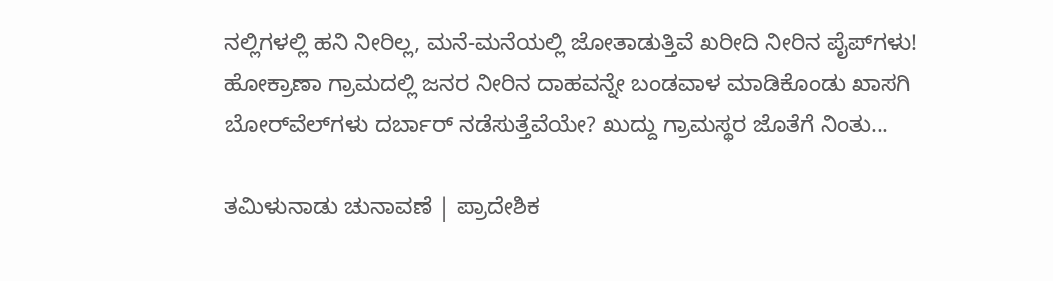ನಲ್ಲಿಗಳಲ್ಲಿ ಹನಿ ನೀರಿಲ್ಲ, ಮನೆ-ಮನೆಯಲ್ಲಿ ಜೋತಾಡುತ್ತಿವೆ ಖರೀದಿ ನೀರಿನ ಪೈಪ್‌ಗಳು! ಹೋಕ್ರಾಣಾ ಗ್ರಾಮದಲ್ಲಿ ಜನರ ನೀರಿನ ದಾಹವನ್ನೇ ಬಂಡವಾಳ ಮಾಡಿಕೊಂಡು ಖಾಸಗಿ ಬೋರ್‌ವೆಲ್‌ಗಳು ದರ್ಬಾರ್‌ ನಡೆಸುತ್ತೆವೆಯೇ? ಖುದ್ದು ಗ್ರಾಮಸ್ಥರ ಜೊತೆಗೆ ನಿಂತು...

ತಮಿಳುನಾಡು ಚುನಾವಣೆ | ಪ್ರಾದೇಶಿಕ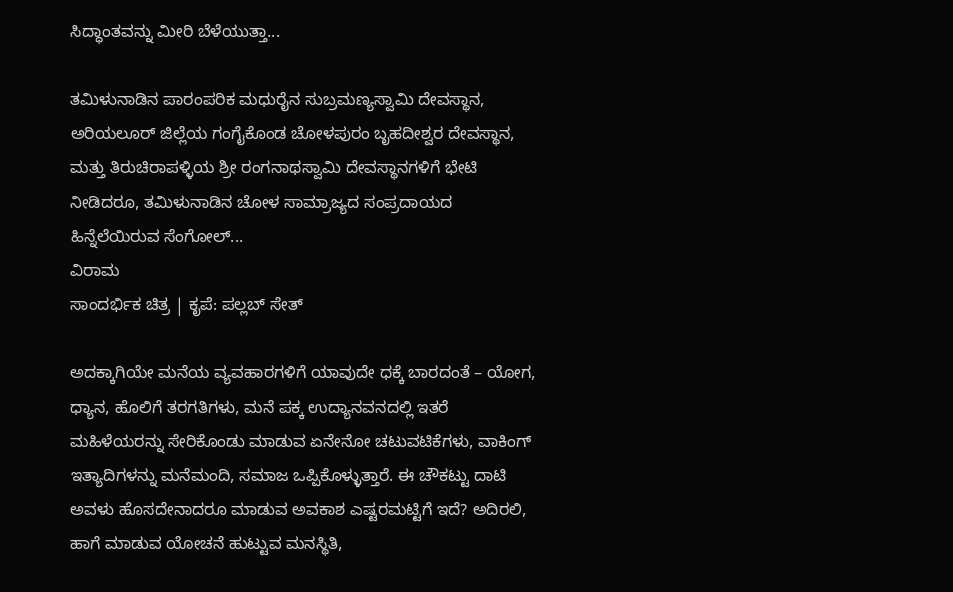ಸಿದ್ಧಾಂತವನ್ನು ಮೀರಿ ಬೆಳೆಯುತ್ತಾ...

ತಮಿಳುನಾಡಿನ ಪಾರಂಪರಿಕ ಮಧುರೈನ ಸುಬ್ರಮಣ್ಯಸ್ವಾಮಿ ದೇವಸ್ಥಾನ, ಅರಿಯಲೂರ್ ಜಿಲ್ಲೆಯ ಗಂಗೈಕೊಂಡ ಚೋಳಪುರಂ ಬೃಹದೀಶ್ವರ ದೇವಸ್ಥಾನ, ಮತ್ತು ತಿರುಚಿರಾಪಳ್ಳಿಯ ಶ್ರೀ ರಂಗನಾಥಸ್ವಾಮಿ ದೇವಸ್ಥಾನಗಳಿಗೆ ಭೇಟಿ ನೀಡಿದರೂ, ತಮಿಳುನಾಡಿನ ಚೋಳ ಸಾಮ್ರಾಜ್ಯದ ಸಂಪ್ರದಾಯದ ಹಿನ್ನೆಲೆಯಿರುವ ಸೆಂಗೋಲ್...
ವಿರಾಮ
ಸಾಂದರ್ಭಿಕ ಚಿತ್ರ | ಕೃಪೆ: ಪಲ್ಲಬ್ ಸೇತ್

ಅದಕ್ಕಾಗಿಯೇ ಮನೆಯ ವ್ಯವಹಾರಗಳಿಗೆ ಯಾವುದೇ ಧಕ್ಕೆ ಬಾರದಂತೆ – ಯೋಗ, ಧ್ಯಾನ, ಹೊಲಿಗೆ ತರಗತಿಗಳು, ಮನೆ ಪಕ್ಕ ಉದ್ಯಾನವನದಲ್ಲಿ ಇತರೆ ಮಹಿಳೆಯರನ್ನು ಸೇರಿಕೊಂಡು ಮಾಡುವ ಏನೇನೋ ಚಟುವಟಿಕೆಗಳು, ವಾಕಿಂಗ್ ಇತ್ಯಾದಿಗಳನ್ನು ಮನೆಮಂದಿ, ಸಮಾಜ ಒಪ್ಪಿಕೊಳ್ಳುತ್ತಾರೆ. ಈ ಚೌಕಟ್ಟು ದಾಟಿ ಅವಳು ಹೊಸದೇನಾದರೂ ಮಾಡುವ ಅವಕಾಶ ಎಷ್ಟರಮಟ್ಟಿಗೆ ಇದೆ? ಅದಿರಲಿ, ಹಾಗೆ ಮಾಡುವ ಯೋಚನೆ ಹುಟ್ಟುವ ಮನಸ್ಥಿತಿ,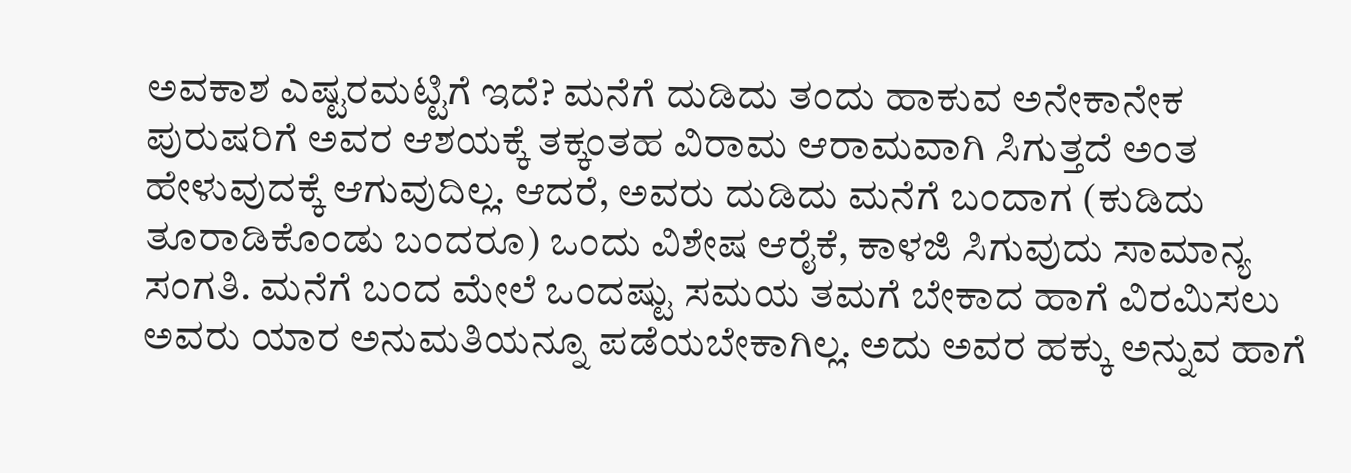ಅವಕಾಶ ಎಷ್ಟರಮಟ್ಟಿಗೆ ಇದೆ? ಮನೆಗೆ ದುಡಿದು ತಂದು ಹಾಕುವ ಅನೇಕಾನೇಕ ಪುರುಷರಿಗೆ ಅವರ ಆಶಯಕ್ಕೆ ತಕ್ಕಂತಹ ವಿರಾಮ ಆರಾಮವಾಗಿ ಸಿಗುತ್ತದೆ ಅಂತ ಹೇಳುವುದಕ್ಕೆ ಆಗುವುದಿಲ್ಲ. ಆದರೆ, ಅವರು ದುಡಿದು ಮನೆಗೆ ಬಂದಾಗ (ಕುಡಿದು ತೂರಾಡಿಕೊಂಡು ಬಂದರೂ) ಒಂದು ವಿಶೇಷ ಆರೈಕೆ, ಕಾಳಜಿ ಸಿಗುವುದು ಸಾಮಾನ್ಯ ಸಂಗತಿ. ಮನೆಗೆ ಬಂದ ಮೇಲೆ ಒಂದಷ್ಟು ಸಮಯ ತಮಗೆ ಬೇಕಾದ ಹಾಗೆ ವಿರಮಿಸಲು ಅವರು ಯಾರ ಅನುಮತಿಯನ್ನೂ ಪಡೆಯಬೇಕಾಗಿಲ್ಲ. ಅದು ಅವರ ಹಕ್ಕು ಅನ್ನುವ ಹಾಗೆ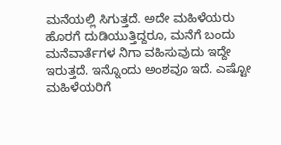ಮನೆಯಲ್ಲಿ ಸಿಗುತ್ತದೆ. ಅದೇ ಮಹಿಳೆಯರು ಹೊರಗೆ ದುಡಿಯುತ್ತಿದ್ದರೂ, ಮನೆಗೆ ಬಂದು ಮನೆವಾರ್ತೆಗಳ ನಿಗಾ ವಹಿಸುವುದು ಇದ್ದೇ ಇರುತ್ತದೆ. ಇನ್ನೊಂದು ಅಂಶವೂ ಇದೆ. ಎಷ್ಟೋ ಮಹಿಳೆಯರಿಗೆ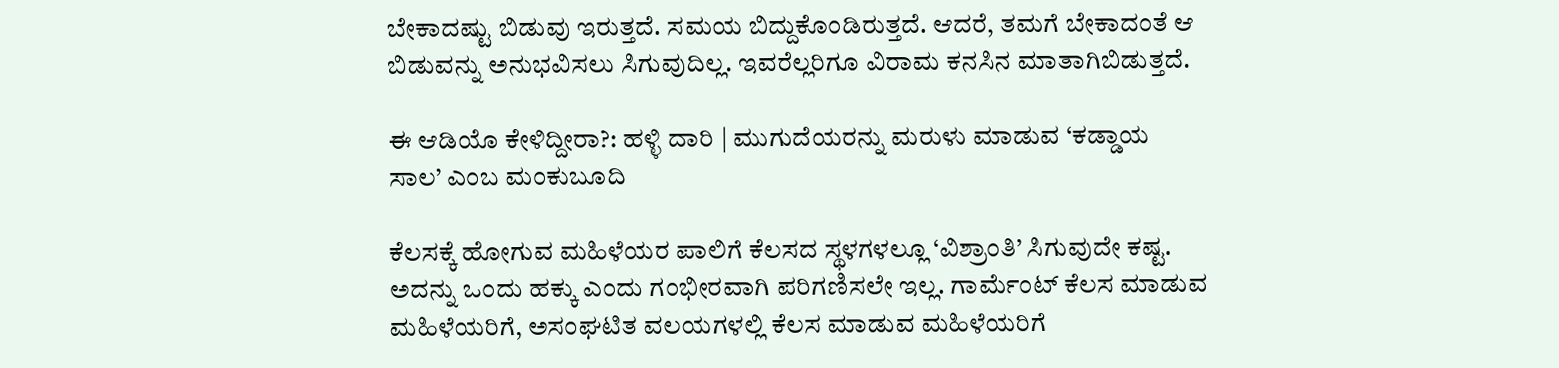ಬೇಕಾದಷ್ಟು ಬಿಡುವು ಇರುತ್ತದೆ. ಸಮಯ ಬಿದ್ದುಕೊಂಡಿರುತ್ತದೆ. ಆದರೆ, ತಮಗೆ ಬೇಕಾದಂತೆ ಆ ಬಿಡುವನ್ನು ಅನುಭವಿಸಲು ಸಿಗುವುದಿಲ್ಲ. ಇವರೆಲ್ಲರಿಗೂ ವಿರಾಮ ಕನಸಿನ ಮಾತಾಗಿಬಿಡುತ್ತದೆ.

ಈ ಆಡಿಯೊ ಕೇಳಿದ್ದೀರಾ?: ಹಳ್ಳಿ ದಾರಿ | ಮುಗುದೆಯರನ್ನು ಮರುಳು ಮಾಡುವ ‘ಕಡ್ಡಾಯ ಸಾಲ’ ಎಂಬ ಮಂಕುಬೂದಿ

ಕೆಲಸಕ್ಕೆ ಹೋಗುವ ಮಹಿಳೆಯರ ಪಾಲಿಗೆ ಕೆಲಸದ ಸ್ಥಳಗಳಲ್ಲೂ ‘ವಿಶ್ರಾಂತಿ’ ಸಿಗುವುದೇ ಕಷ್ಟ. ಅದನ್ನು ಒಂದು ಹಕ್ಕು ಎಂದು ಗಂಭೀರವಾಗಿ ಪರಿಗಣಿಸಲೇ ಇಲ್ಲ. ಗಾರ್ಮೆಂಟ್ ಕೆಲಸ ಮಾಡುವ ಮಹಿಳೆಯರಿಗೆ, ಅಸಂಘಟಿತ ವಲಯಗಳಲ್ಲಿ ಕೆಲಸ ಮಾಡುವ ಮಹಿಳೆಯರಿಗೆ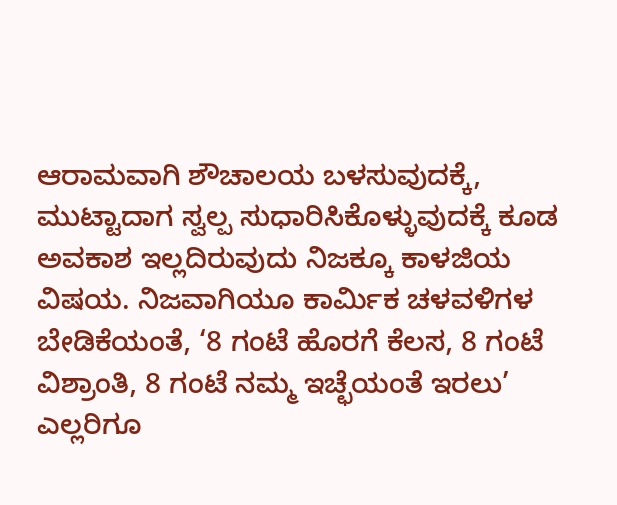ಆರಾಮವಾಗಿ ಶೌಚಾಲಯ ಬಳಸುವುದಕ್ಕೆ, ಮುಟ್ಟಾದಾಗ ಸ್ವಲ್ಪ ಸುಧಾರಿಸಿಕೊಳ್ಳುವುದಕ್ಕೆ ಕೂಡ ಅವಕಾಶ ಇಲ್ಲದಿರುವುದು ನಿಜಕ್ಕೂ ಕಾಳಜಿಯ ವಿಷಯ. ನಿಜವಾಗಿಯೂ ಕಾರ್ಮಿಕ ಚಳವಳಿಗಳ ಬೇಡಿಕೆಯಂತೆ, ‘8 ಗಂಟೆ ಹೊರಗೆ ಕೆಲಸ, 8 ಗಂಟೆ ವಿಶ್ರಾಂತಿ, 8 ಗಂಟೆ ನಮ್ಮ ಇಚ್ಛೆಯಂತೆ ಇರಲು’ ಎಲ್ಲರಿಗೂ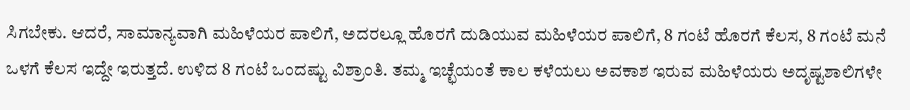ಸಿಗಬೇಕು. ಆದರೆ, ಸಾಮಾನ್ಯವಾಗಿ ಮಹಿಳೆಯರ ಪಾಲಿಗೆ, ಅದರಲ್ಲೂ ಹೊರಗೆ ದುಡಿಯುವ ಮಹಿಳೆಯರ ಪಾಲಿಗೆ, 8 ಗಂಟೆ ಹೊರಗೆ ಕೆಲಸ, 8 ಗಂಟೆ ಮನೆ ಒಳಗೆ ಕೆಲಸ ಇದ್ದೇ ಇರುತ್ತದೆ. ಉಳಿದ 8 ಗಂಟೆ ಒಂದಷ್ಟು ವಿಶ್ರಾಂತಿ. ತಮ್ಮ ಇಚ್ಛೆಯಂತೆ ಕಾಲ ಕಳೆಯಲು ಅವಕಾಶ ಇರುವ ಮಹಿಳೆಯರು ಅದೃಷ್ಟಶಾಲಿಗಳೇ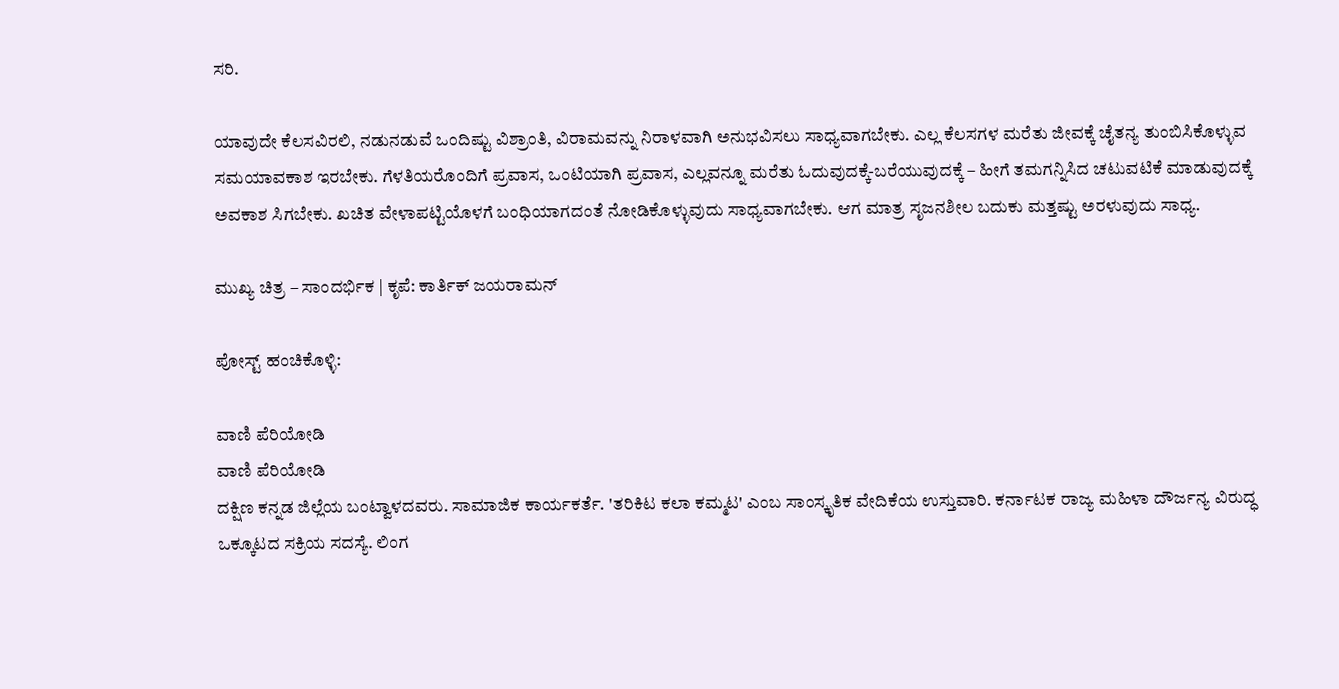ಸರಿ.

ಯಾವುದೇ ಕೆಲಸವಿರಲಿ, ನಡುನಡುವೆ ಒಂದಿಷ್ಟು ವಿಶ್ರಾಂತಿ, ವಿರಾಮವನ್ನು ನಿರಾಳವಾಗಿ ಅನುಭವಿಸಲು ಸಾಧ್ಯವಾಗಬೇಕು. ಎಲ್ಲ ಕೆಲಸಗಳ ಮರೆತು ಜೀವಕ್ಕೆ ಚೈತನ್ಯ ತುಂಬಿಸಿಕೊಳ್ಳುವ ಸಮಯಾವಕಾಶ ಇರಬೇಕು. ಗೆಳತಿಯರೊಂದಿಗೆ ಪ್ರವಾಸ, ಒಂಟಿಯಾಗಿ ಪ್ರವಾಸ, ಎಲ್ಲವನ್ನೂ ಮರೆತು ಓದುವುದಕ್ಕೆ-ಬರೆಯುವುದಕ್ಕೆ – ಹೀಗೆ ತಮಗನ್ನಿಸಿದ ಚಟುವಟಿಕೆ ಮಾಡುವುದಕ್ಕೆ ಅವಕಾಶ ಸಿಗಬೇಕು. ಖಚಿತ ವೇಳಾಪಟ್ಟಿಯೊಳಗೆ ಬಂಧಿಯಾಗದಂತೆ ನೋಡಿಕೊಳ್ಳುವುದು ಸಾಧ್ಯವಾಗಬೇಕು. ಆಗ ಮಾತ್ರ ಸೃಜನಶೀಲ ಬದುಕು ಮತ್ತಷ್ಟು ಅರಳುವುದು ಸಾಧ್ಯ.

ಮುಖ್ಯ ಚಿತ್ರ – ಸಾಂದರ್ಭಿಕ | ಕೃಪೆ: ಕಾರ್ತಿಕ್ ಜಯರಾಮನ್

ಪೋಸ್ಟ್ ಹಂಚಿಕೊಳ್ಳಿ:

ವಾಣಿ ಪೆರಿಯೋಡಿ
ವಾಣಿ ಪೆರಿಯೋಡಿ
ದಕ್ಷಿಣ ಕನ್ನಡ ಜಿಲ್ಲೆಯ ಬಂಟ್ವಾಳದವರು. ಸಾಮಾಜಿಕ ಕಾರ್ಯಕರ್ತೆ. 'ತರಿಕಿಟ ಕಲಾ ಕಮ್ಮಟ' ಎಂಬ ಸಾಂಸ್ಕೃತಿಕ ವೇದಿಕೆಯ ಉಸ್ತುವಾರಿ. ಕರ್ನಾಟಕ ರಾಜ್ಯ ಮಹಿಳಾ ದೌರ್ಜನ್ಯ ವಿರುದ್ಧ ಒಕ್ಕೂಟದ ಸಕ್ರಿಯ ಸದಸ್ಯೆ. ಲಿಂಗ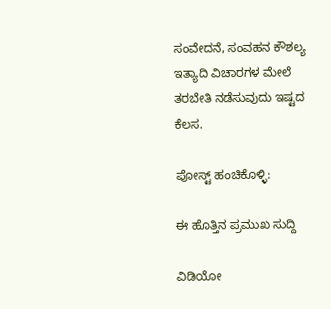ಸಂವೇದನೆ, ಸಂವಹನ ಕೌಶಲ್ಯ ಇತ್ಯಾದಿ ವಿಚಾರಗಳ ಮೇಲೆ ತರಬೇತಿ ನಡೆಸುವುದು ಇಷ್ಟದ ಕೆಲಸ.

ಪೋಸ್ಟ್ ಹಂಚಿಕೊಳ್ಳಿ:

ಈ ಹೊತ್ತಿನ ಪ್ರಮುಖ ಸುದ್ದಿ

ವಿಡಿಯೋ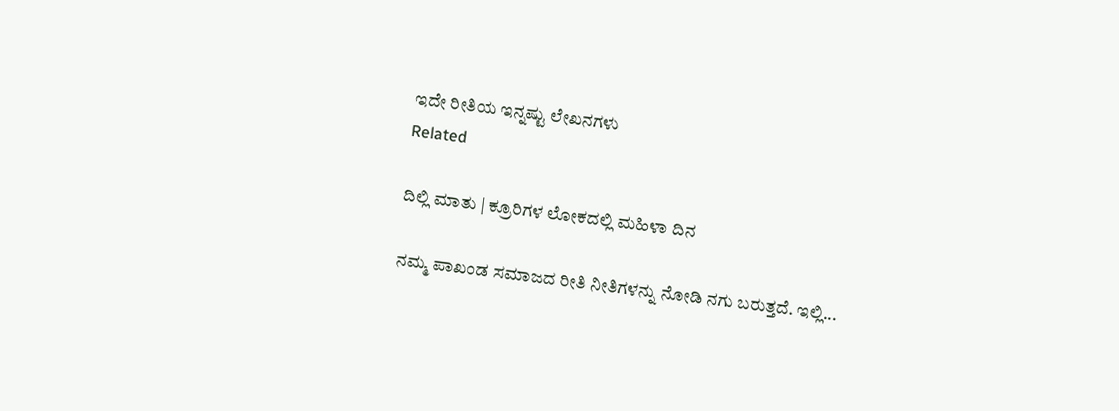ಇದೇ ರೀತಿಯ ಇನ್ನಷ್ಟು ಲೇಖನಗಳು
Related

ದಿಲ್ಲಿ ಮಾತು | ಕ್ರೂರಿಗಳ ಲೋಕದಲ್ಲಿ ಮಹಿಳಾ ದಿನ

ನಮ್ಮ ಪಾಖಂಡ ಸಮಾಜದ ರೀತಿ ನೀತಿಗಳನ್ನು ನೋಡಿ ನಗು ಬರುತ್ತದೆ. ಇಲ್ಲಿ...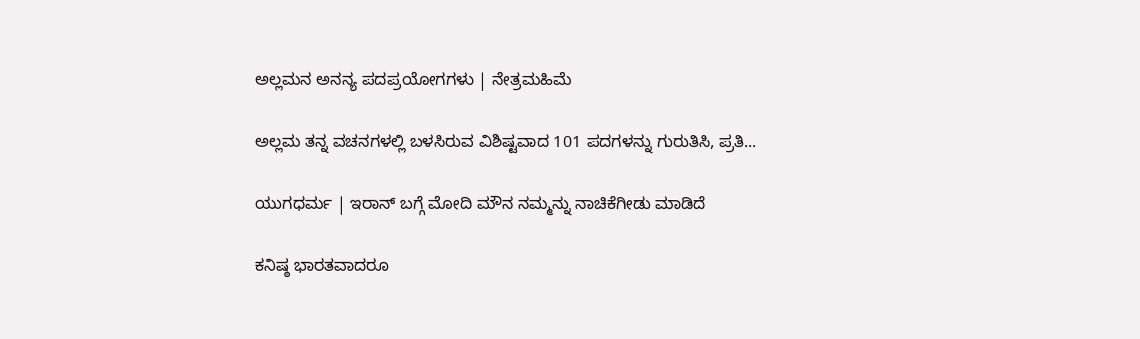ಅಲ್ಲಮನ ಅನನ್ಯ ಪದಪ್ರಯೋಗಗಳು | ನೇತ್ರಮಹಿಮೆ

ಅಲ್ಲಮ ತನ್ನ ವಚನಗಳಲ್ಲಿ ಬಳಸಿರುವ ವಿಶಿಷ್ಟವಾದ 101 ಪದಗಳನ್ನು ಗುರುತಿಸಿ, ಪ್ರತಿ...

ಯುಗಧರ್ಮ | ಇರಾನ್ ಬಗ್ಗೆ ಮೋದಿ ಮೌನ ನಮ್ಮನ್ನು ನಾಚಿಕೆಗೀಡು ಮಾಡಿದೆ

ಕನಿಷ್ಠ ಭಾರತವಾದರೂ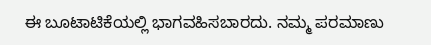ಈ ಬೂಟಾಟಿಕೆಯಲ್ಲಿ ಭಾಗವಹಿಸಬಾರದು. ನಮ್ಮ ಪರಮಾಣು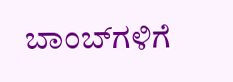ಬಾಂಬ್‌ಗಳಿಗೆ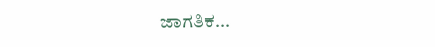ಜಾಗತಿಕ...